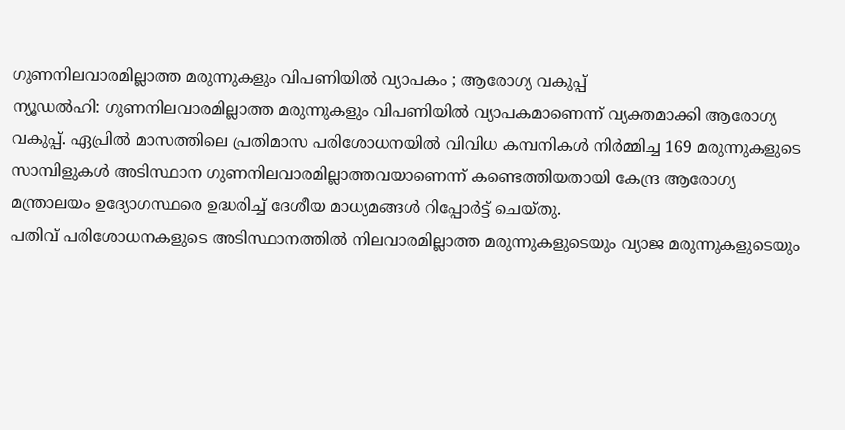ഗുണനിലവാരമില്ലാത്ത മരുന്നുകളും വിപണിയിൽ വ്യാപകം ; ആരോഗ്യ വകുപ്പ്
ന്യൂഡൽഹി: ഗുണനിലവാരമില്ലാത്ത മരുന്നുകളും വിപണിയിൽ വ്യാപകമാണെന്ന് വ്യക്തമാക്കി ആരോഗ്യ വകുപ്പ്. ഏപ്രിൽ മാസത്തിലെ പ്രതിമാസ പരിശോധനയിൽ വിവിധ കമ്പനികൾ നിർമ്മിച്ച 169 മരുന്നുകളുടെ സാമ്പിളുകൾ അടിസ്ഥാന ഗുണനിലവാരമില്ലാത്തവയാണെന്ന് കണ്ടെത്തിയതായി കേന്ദ്ര ആരോഗ്യ മന്ത്രാലയം ഉദ്യോഗസ്ഥരെ ഉദ്ധരിച്ച് ദേശീയ മാധ്യമങ്ങൾ റിപ്പോർട്ട് ചെയ്തു.
പതിവ് പരിശോധനകളുടെ അടിസ്ഥാനത്തിൽ നിലവാരമില്ലാത്ത മരുന്നുകളുടെയും വ്യാജ മരുന്നുകളുടെയും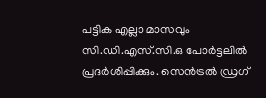പട്ടിക എല്ലാ മാസവും സി.ഡി.എസ്.സി.ഒ പോർട്ടലിൽ പ്രദർശിപ്പിക്കും. സെൻട്രൽ ഡ്രഗ്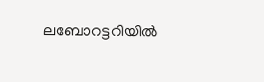ലബോറട്ടറിയിൽ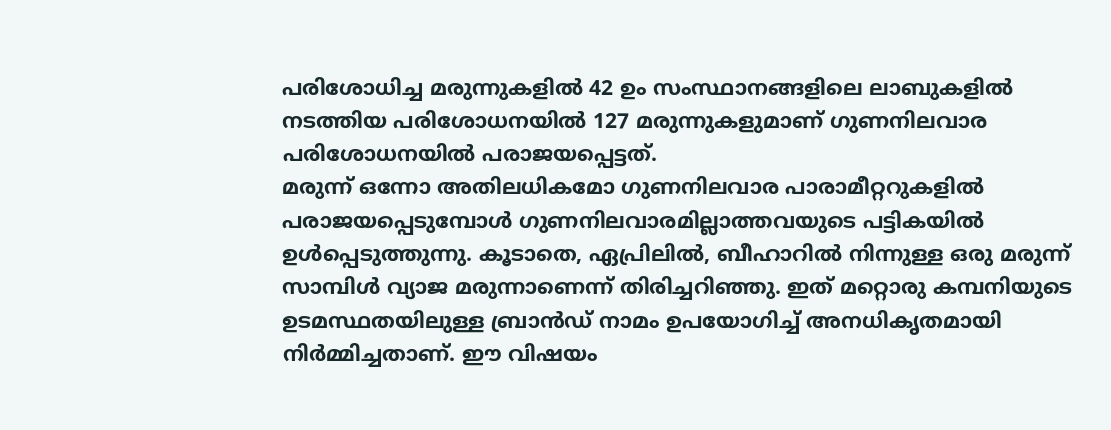പരിശോധിച്ച മരുന്നുകളിൽ 42 ഉം സംസ്ഥാനങ്ങളിലെ ലാബുകളിൽ നടത്തിയ പരിശോധനയിൽ 127 മരുന്നുകളുമാണ് ഗുണനിലവാര പരിശോധനയിൽ പരാജയപ്പെട്ടത്.
മരുന്ന് ഒന്നോ അതിലധികമോ ഗുണനിലവാര പാരാമീറ്ററുകളിൽ പരാജയപ്പെടുമ്പോൾ ഗുണനിലവാരമില്ലാത്തവയുടെ പട്ടികയിൽ ഉൾപ്പെടുത്തുന്നു. കൂടാതെ, ഏപ്രിലിൽ, ബീഹാറിൽ നിന്നുള്ള ഒരു മരുന്ന് സാമ്പിൾ വ്യാജ മരുന്നാണെന്ന് തിരിച്ചറിഞ്ഞു. ഇത് മറ്റൊരു കമ്പനിയുടെ ഉടമസ്ഥതയിലുള്ള ബ്രാൻഡ് നാമം ഉപയോഗിച്ച് അനധികൃതമായി നിർമ്മിച്ചതാണ്. ഈ വിഷയം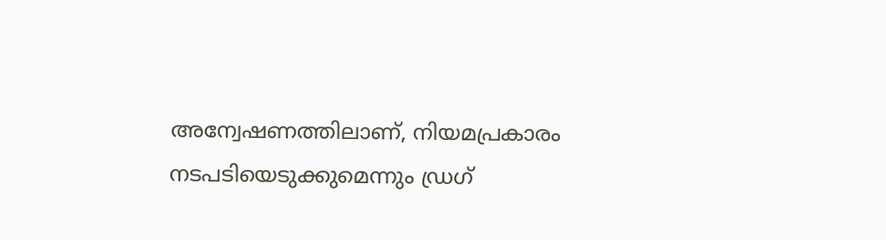അന്വേഷണത്തിലാണ്, നിയമപ്രകാരം നടപടിയെടുക്കുമെന്നും ഡ്രഗ്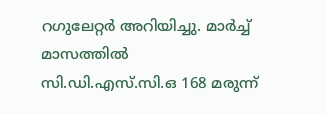റഗുലേറ്റർ അറിയിച്ചു. മാർച്ച് മാസത്തിൽ സി.ഡി.എസ്.സി.ഒ 168 മരുന്ന്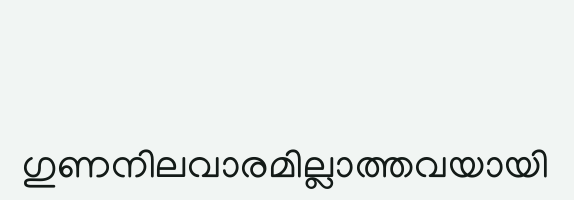ഗുണനിലവാരമില്ലാത്തവയായി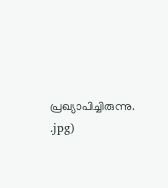പ്രഖ്യാപിച്ചിരുന്നു.
.jpg)